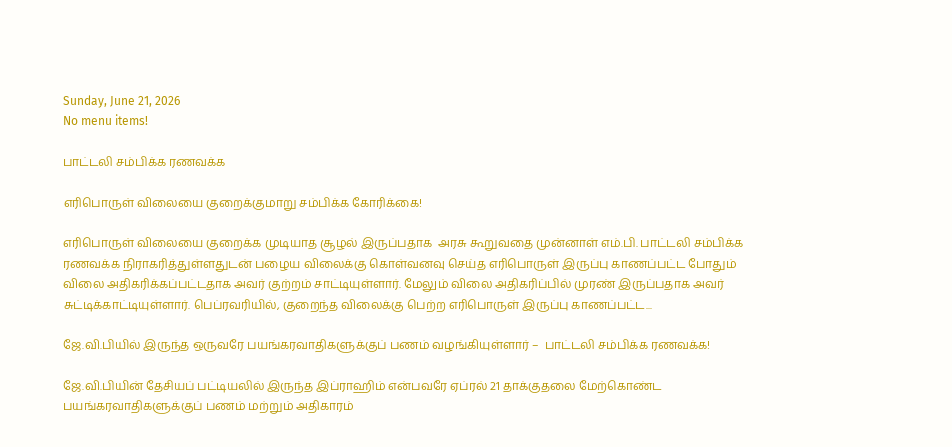Sunday, June 21, 2026
No menu items!

பாட்டலி சம்பிக்க ரணவக்க

எரிபொருள் விலையை குறைக்குமாறு சம்பிக்க கோரிக்கை!

எரிபொருள் விலையை குறைக்க முடியாத சூழல் இருப்பதாக  அரசு கூறுவதை முன்னாள் எம்.பி. பாட்டலி சம்பிக்க ரணவக்க நிராகரித்துள்ளதுடன் பழைய விலைக்கு கொள்வனவு செய்த எரிபொருள் இருப்பு காணப்பட்ட போதும் விலை அதிகரிக்கப்பட்டதாக அவர் குற்றம் சாட்டியுள்ளார். மேலும் விலை அதிகரிப்பில் முரண் இருப்பதாக அவர் சுட்டிக்காட்டியுள்ளார். பெப்ரவரியில், குறைந்த விலைக்கு பெற்ற எரிபொருள் இருப்பு காணப்பட்ட...

ஜே.வி.பியில் இருந்த ஒருவரே பயங்கரவாதிகளுக்குப் பணம் வழங்கியுள்ளார் –  பாட்டலி சம்பிக்க ரணவக்க!

ஜே.வி.பியின் தேசியப் பட்டியலில் இருந்த இப்ராஹிம் என்பவரே ஏப்ரல் 21 தாக்குதலை மேற்கொண்ட பயங்கரவாதிகளுக்குப் பணம் மற்றும் அதிகாரம்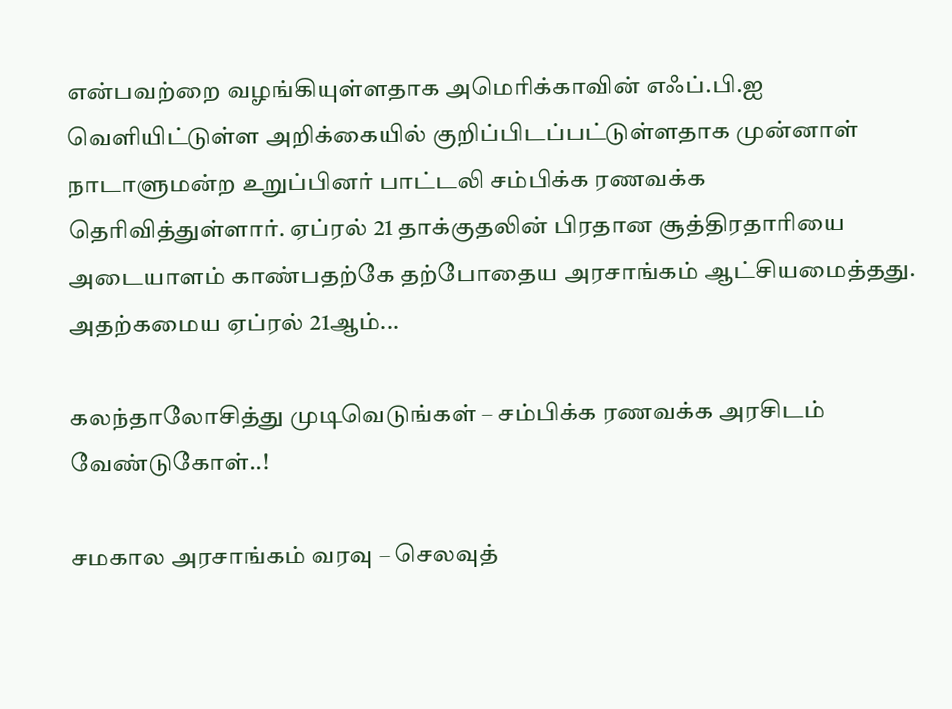என்பவற்றை வழங்கியுள்ளதாக அமெரிக்காவின் எஃப்.பி.ஐ வெளியிட்டுள்ள அறிக்கையில் குறிப்பிடப்பட்டுள்ளதாக முன்னாள் நாடாளுமன்ற உறுப்பினர் பாட்டலி சம்பிக்க ரணவக்க தெரிவித்துள்ளார். ஏப்ரல் 21 தாக்குதலின் பிரதான சூத்திரதாரியை அடையாளம் காண்பதற்கே தற்போதைய அரசாங்கம் ஆட்சியமைத்தது. அதற்கமைய ஏப்ரல் 21ஆம்...

கலந்தாலோசித்து முடிவெடுங்கள் – சம்பிக்க ரணவக்க அரசிடம் வேண்டுகோள்..!

சமகால அரசாங்கம் வரவு – செலவுத்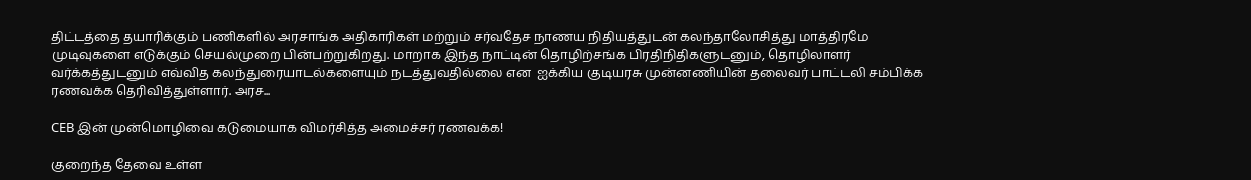திட்டத்தை தயாரிக்கும் பணிகளில் அரசாங்க அதிகாரிகள் மற்றும் சர்வதேச நாணய நிதியத்துடன் கலந்தாலோசித்து மாத்திரமே முடிவுகளை எடுக்கும் செயல்முறை பின்பற்றுகிறது. மாறாக இந்த நாட்டின் தொழிற்சங்க பிரதிநிதிகளுடனும், தொழிலாளர் வர்க்கத்துடனும் எவ்வித கலந்துரையாடல்களையும் நடத்துவதில்லை என  ஐக்கிய குடியரசு முன்னணியின் தலைவர் பாட்டலி சம்பிக்க ரணவக்க தெரிவித்துள்ளார். அரச...

CEB இன் முன்மொழிவை கடுமையாக விமர்சித்த அமைச்சர் ரணவக்க!

குறைந்த தேவை உள்ள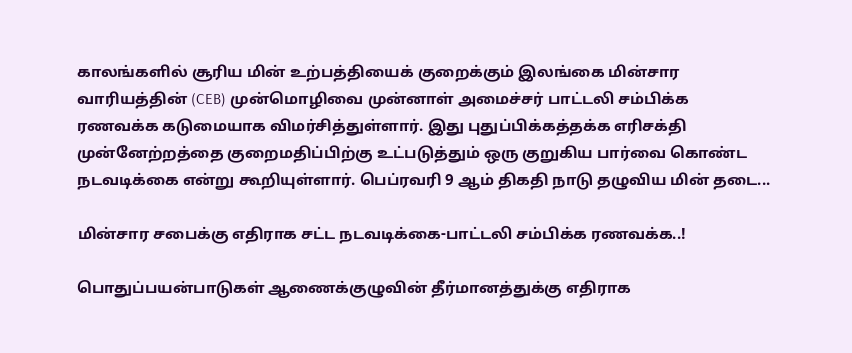காலங்களில் சூரிய மின் உற்பத்தியைக் குறைக்கும் இலங்கை மின்சார வாரியத்தின் (CEB) முன்மொழிவை முன்னாள் அமைச்சர் பாட்டலி சம்பிக்க ரணவக்க கடுமையாக விமர்சித்துள்ளார். இது புதுப்பிக்கத்தக்க எரிசக்தி முன்னேற்றத்தை குறைமதிப்பிற்கு உட்படுத்தும் ஒரு குறுகிய பார்வை கொண்ட நடவடிக்கை என்று கூறியுள்ளார். பெப்ரவரி 9 ஆம் திகதி நாடு தழுவிய மின் தடை...

மின்சார சபைக்கு எதிராக சட்ட நடவடிக்கை-பாட்டலி சம்பிக்க ரணவக்க..!

பொதுப்பயன்பாடுகள் ஆணைக்குழுவின் தீர்மானத்துக்கு எதிராக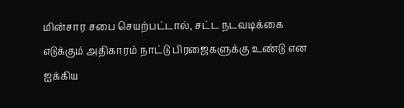மின்சார சபை செயற்பட்டால், சட்ட நடவடிக்கை எடுக்கும் அதிகாரம் நாட்டு பிரஜைகளுக்கு உண்டு என ஐக்கிய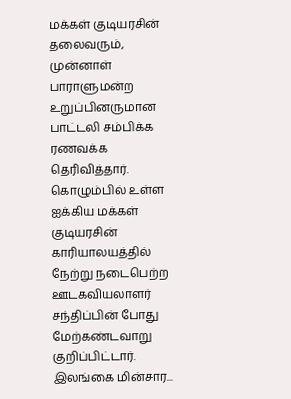மக்கள் குடியரசின் தலைவரும், முன்னாள் பாராளுமன்ற உறுப்பினருமான பாட்டலி சம்பிக்க ரணவக்க தெரிவித்தார். கொழும்பில் உள்ள ஐக்கிய மக்கள் குடியரசின் காரியாலயத்தில் நேற்று நடைபெற்ற ஊடகவியலாளர் சந்திப்பின் போது மேற்கண்டவாறு குறிப்பிட்டார். இலங்கை மின்சார...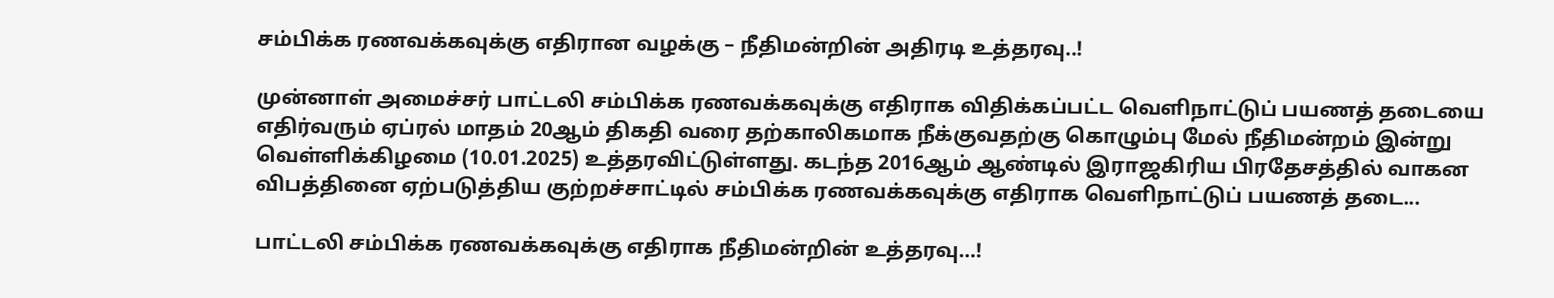சம்பிக்க ரணவக்கவுக்கு எதிரான வழக்கு – நீதிமன்றின் அதிரடி உத்தரவு..!

முன்னாள் அமைச்சர் பாட்டலி சம்பிக்க ரணவக்கவுக்கு எதிராக விதிக்கப்பட்ட வெளிநாட்டுப் பயணத் தடையை எதிர்வரும் ஏப்ரல் மாதம் 20ஆம் திகதி வரை தற்காலிகமாக நீக்குவதற்கு கொழும்பு மேல் நீதிமன்றம் இன்று வெள்ளிக்கிழமை (10.01.2025) உத்தரவிட்டுள்ளது. கடந்த 2016ஆம் ஆண்டில் இராஜகிரிய பிரதேசத்தில் வாகன விபத்தினை ஏற்படுத்திய குற்றச்சாட்டில் சம்பிக்க ரணவக்கவுக்கு எதிராக வெளிநாட்டுப் பயணத் தடை...

பாட்டலி சம்பிக்க ரணவக்கவுக்கு எதிராக நீதிமன்றின் உத்தரவு…!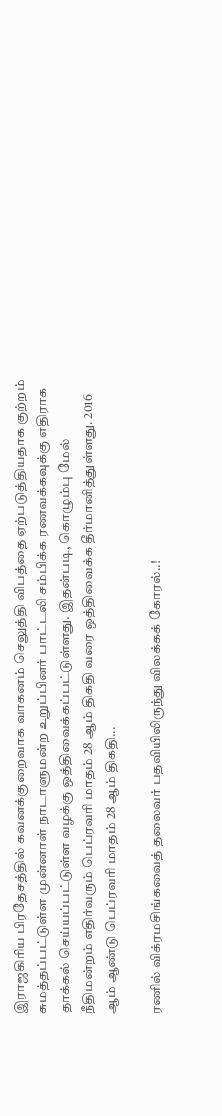இராஜகிரிய பிரதேசத்தில் கவனக்குறைவாக வாகனம் செலுத்தி விபத்தை ஏற்படுத்தியதாக குற்றம் சுமத்தப்பட்டுள்ள முன்னாள் நாடாளுமன்ற உறுப்பினர் பாட்டலி சம்பிக்க ரணவக்கவுக்கு எதிராக தாக்கல் செய்யப்பட்டுள்ள வழக்கு ஒத்திவைக்கப்பட்டுள்ளது. இதன்படி, கொழும்பு மேல் நீதிமன்றம் எதிர்வரும் பெப்ரவரி மாதம் 28 ஆம் திகதி வரை ஒத்திவைக்க தீர்மானித்துள்ளது. 2016 ஆம் ஆண்டு பெப்ரவரி மாதம் 28 ஆம் திகதி...

ரணில் விக்ரமசிங்கவைத் தலைவர் பதவியிலிருந்து விலக்கக் கோரல்..!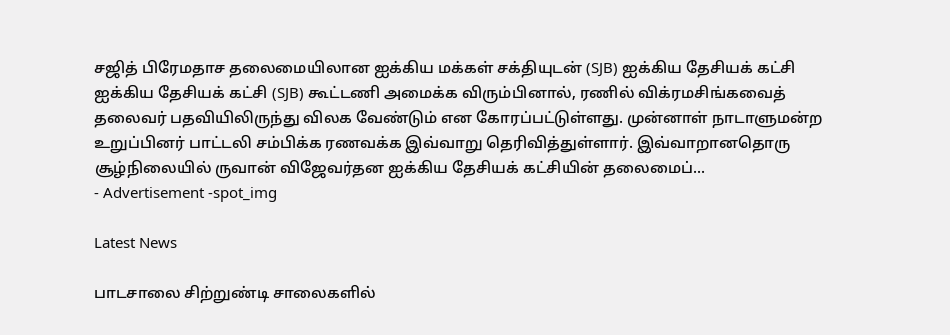சஜித் பிரேமதாச தலைமையிலான ஐக்கிய மக்கள் சக்தியுடன் (SJB) ஐக்கிய தேசியக் கட்சி ஐக்கிய தேசியக் கட்சி (SJB) கூட்டணி அமைக்க விரும்பினால், ரணில் விக்ரமசிங்கவைத் தலைவர் பதவியிலிருந்து விலக வேண்டும் என கோரப்பட்டுள்ளது. முன்னாள் நாடாளுமன்ற உறுப்பினர் பாட்டலி சம்பிக்க ரணவக்க இவ்வாறு தெரிவித்துள்ளார். இவ்வாறானதொரு சூழ்நிலையில் ருவான் விஜேவர்தன ஐக்கிய தேசியக் கட்சியின் தலைமைப்...
- Advertisement -spot_img

Latest News

பாடசாலை சிற்றுண்டி சாலைகளில்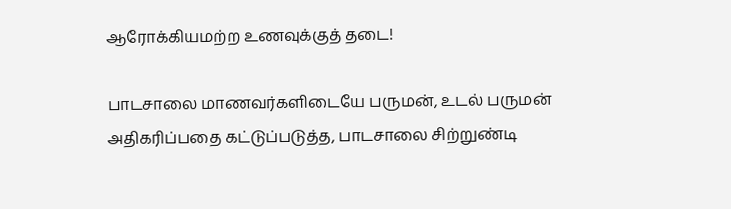ஆரோக்கியமற்ற உணவுக்குத் தடை!

பாடசாலை மாணவர்களிடையே பருமன், உடல் பருமன் அதிகரிப்பதை கட்டுப்படுத்த, பாடசாலை சிற்றுண்டி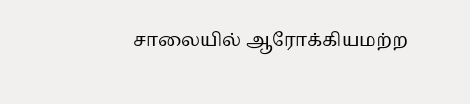சாலையில் ஆரோக்கியமற்ற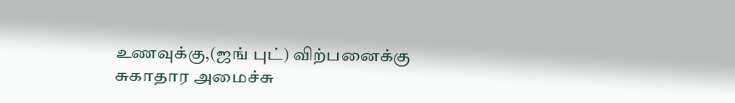உணவுக்கு,(ஜங் புட்) விற்பனைக்கு சுகாதார அமைச்சு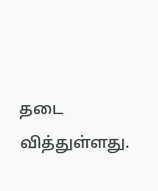தடை வித்துள்ளது.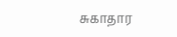சுகாதார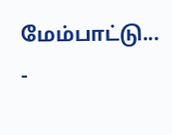மேம்பாட்டு...
-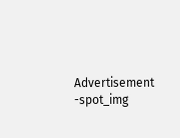Advertisement -spot_img